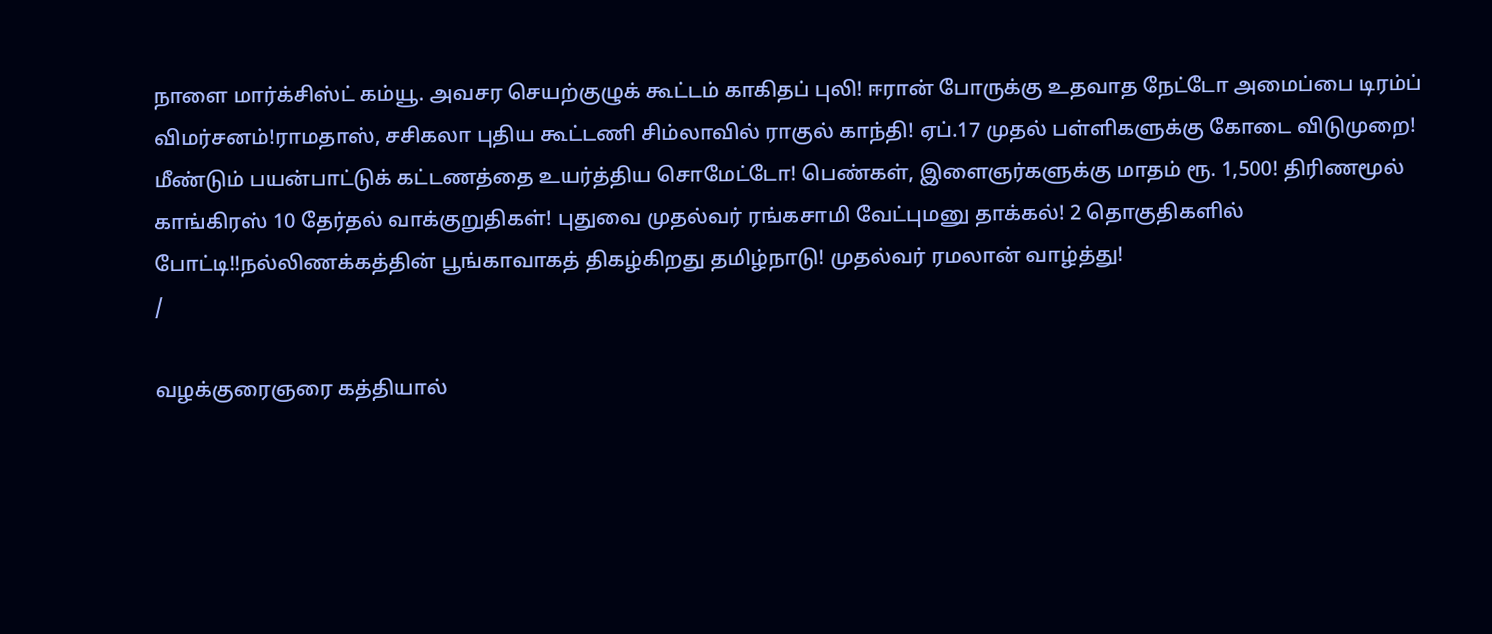நாளை மார்க்சிஸ்ட் கம்யூ. அவசர செயற்குழுக் கூட்டம் காகிதப் புலி! ஈரான் போருக்கு உதவாத நேட்டோ அமைப்பை டிரம்ப் விமர்சனம்!ராமதாஸ், சசிகலா புதிய கூட்டணி சிம்லாவில் ராகுல் காந்தி! ஏப்.17 முதல் பள்ளிகளுக்கு கோடை விடுமுறை! மீண்டும் பயன்பாட்டுக் கட்டணத்தை உயர்த்திய சொமேட்டோ! பெண்கள், இளைஞர்களுக்கு மாதம் ரூ. 1,500! திரிணமூல் காங்கிரஸ் 10 தேர்தல் வாக்குறுதிகள்! புதுவை முதல்வர் ரங்கசாமி வேட்புமனு தாக்கல்! 2 தொகுதிகளில் போட்டி!!நல்லிணக்கத்தின் பூங்காவாகத் திகழ்கிறது தமிழ்நாடு! முதல்வர் ரமலான் வாழ்த்து!
/

வழக்குரைஞரை கத்தியால்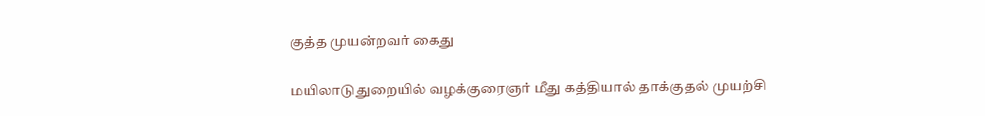குத்த முயன்றவர் கைது

மயிலாடுதுறையில் வழக்குரைஞர் மீது கத்தியால் தாக்குதல் முயற்சி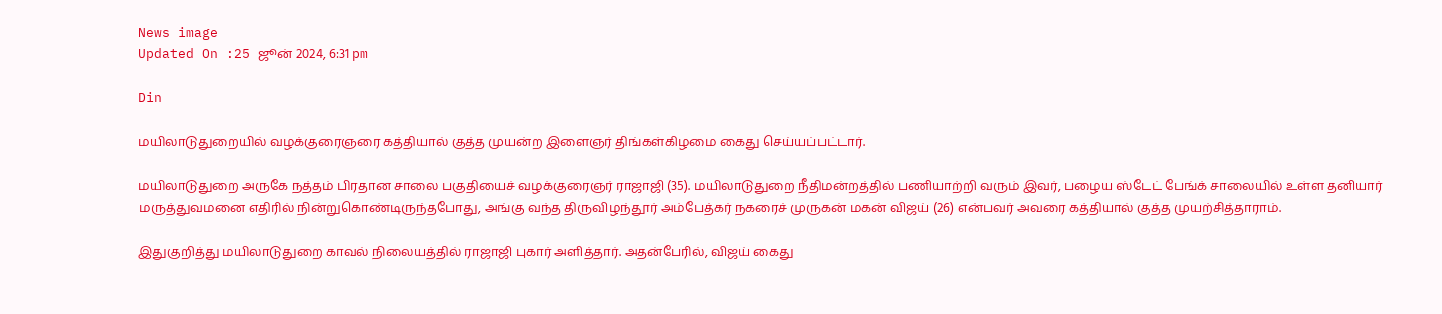News image
Updated On :25 ஜூன் 2024, 6:31 pm

Din

மயிலாடுதுறையில் வழக்குரைஞரை கத்தியால் குத்த முயன்ற இளைஞர் திங்கள்கிழமை கைது செய்யப்பட்டார்.

மயிலாடுதுறை அருகே நத்தம் பிரதான சாலை பகுதியைச் வழக்குரைஞர் ராஜாஜி (35). மயிலாடுதுறை நீதிமன்றத்தில் பணியாற்றி வரும் இவர், பழைய ஸ்டேட் பேங்க் சாலையில் உள்ள தனியார் மருத்துவமனை எதிரில் நின்றுகொண்டிருந்தபோது, அங்கு வந்த திருவிழந்தூர் அம்பேத்கர் நகரைச் முருகன் மகன் விஜய் (26) என்பவர் அவரை கத்தியால் குத்த முயற்சித்தாராம்.

இதுகுறித்து மயிலாடுதுறை காவல் நிலையத்தில் ராஜாஜி புகார் அளித்தார். அதன்பேரில், விஜய் கைது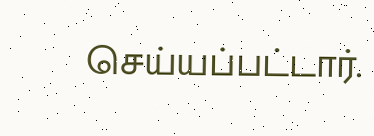செய்யப்பட்டார்.